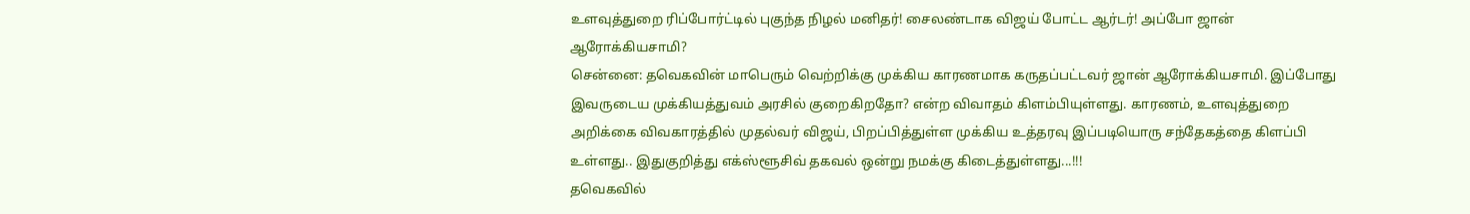உளவுத்துறை ரிப்போர்ட்டில் புகுந்த நிழல் மனிதர்! சைலண்டாக விஜய் போட்ட ஆர்டர்! அப்போ ஜான் ஆரோக்கியசாமி?
சென்னை: தவெகவின் மாபெரும் வெற்றிக்கு முக்கிய காரணமாக கருதப்பட்டவர் ஜான் ஆரோக்கியசாமி. இப்போது இவருடைய முக்கியத்துவம் அரசில் குறைகிறதோ? என்ற விவாதம் கிளம்பியுள்ளது. காரணம், உளவுத்துறை அறிக்கை விவகாரத்தில் முதல்வர் விஜய், பிறப்பித்துள்ள முக்கிய உத்தரவு இப்படியொரு சந்தேகத்தை கிளப்பி உள்ளது.. இதுகுறித்து எக்ஸ்ளூசிவ் தகவல் ஒன்று நமக்கு கிடைத்துள்ளது...!!!
தவெகவில்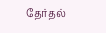தேர்தல்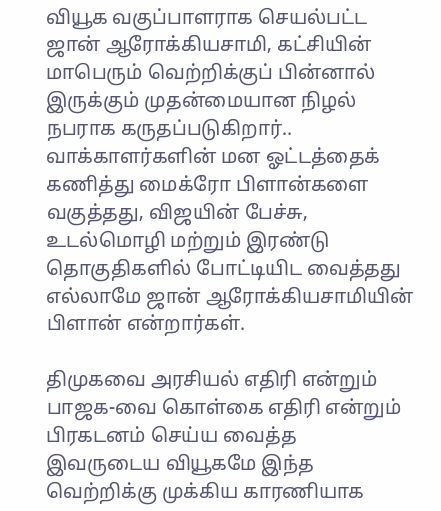வியூக வகுப்பாளராக செயல்பட்ட ஜான் ஆரோக்கியசாமி, கட்சியின் மாபெரும் வெற்றிக்குப் பின்னால் இருக்கும் முதன்மையான நிழல் நபராக கருதப்படுகிறார்.. வாக்காளர்களின் மன ஓட்டத்தைக் கணித்து மைக்ரோ பிளான்களை வகுத்தது, விஜயின் பேச்சு, உடல்மொழி மற்றும் இரண்டு தொகுதிகளில் போட்டியிட வைத்தது எல்லாமே ஜான் ஆரோக்கியசாமியின் பிளான் என்றார்கள்.

திமுகவை அரசியல் எதிரி என்றும் பாஜக-வை கொள்கை எதிரி என்றும் பிரகடனம் செய்ய வைத்த இவருடைய வியூகமே இந்த வெற்றிக்கு முக்கிய காரணியாக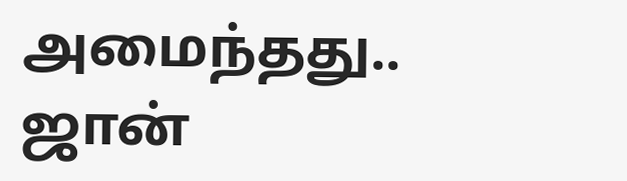அமைந்தது..
ஜான்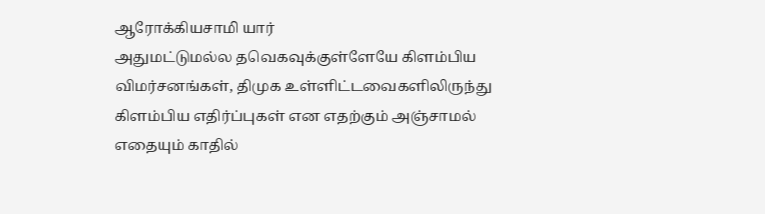ஆரோக்கியசாமி யார்
அதுமட்டுமல்ல தவெகவுக்குள்ளேயே கிளம்பிய விமர்சனங்கள், திமுக உள்ளிட்டவைகளிலிருந்து கிளம்பிய எதிர்ப்புகள் என எதற்கும் அஞ்சாமல் எதையும் காதில்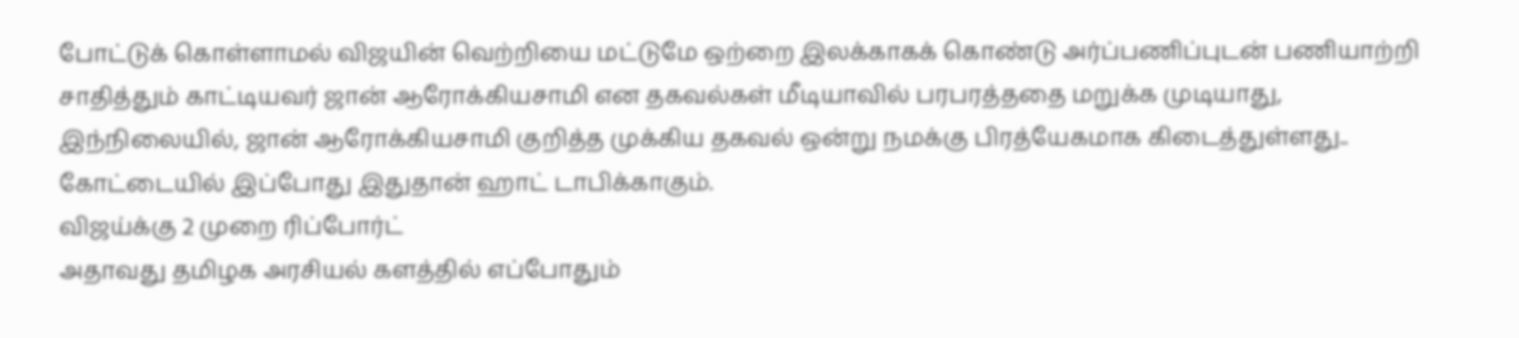போட்டுக் கொள்ளாமல் விஜயின் வெற்றியை மட்டுமே ஒற்றை இலக்காகக் கொண்டு அர்ப்பணிப்புடன் பணியாற்றி சாதித்தும் காட்டியவர் ஜான் ஆரோக்கியசாமி என தகவல்கள் மீடியாவில் பரபரத்ததை மறுக்க முடியாது,
இந்நிலையில், ஜான் ஆரோக்கியசாமி குறித்த முக்கிய தகவல் ஒன்று நமக்கு பிரத்யேகமாக கிடைத்துள்ளது.. கோட்டையில் இப்போது இதுதான் ஹாட் டாபிக்காகும்.
விஜய்க்கு 2 முறை ரிப்போர்ட்
அதாவது தமிழக அரசியல் களத்தில் எப்போதும்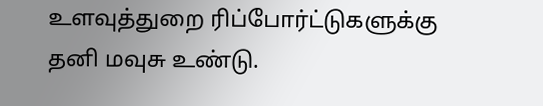உளவுத்துறை ரிப்போர்ட்டுகளுக்கு தனி மவுசு உண்டு.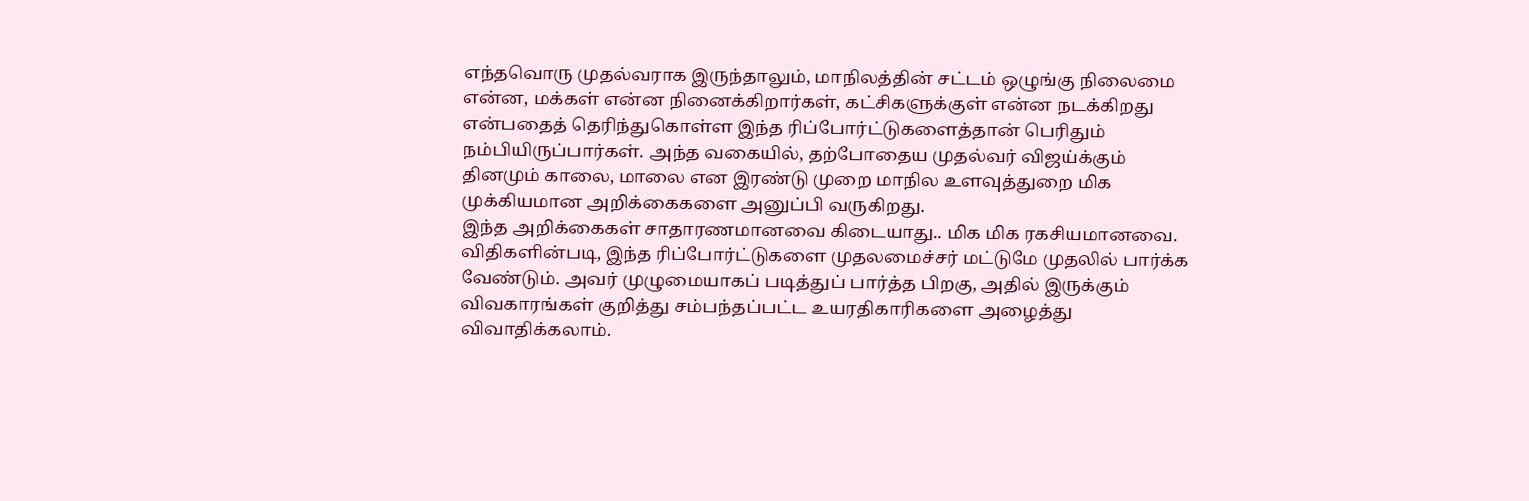எந்தவொரு முதல்வராக இருந்தாலும், மாநிலத்தின் சட்டம் ஒழுங்கு நிலைமை என்ன, மக்கள் என்ன நினைக்கிறார்கள், கட்சிகளுக்குள் என்ன நடக்கிறது என்பதைத் தெரிந்துகொள்ள இந்த ரிப்போர்ட்டுகளைத்தான் பெரிதும் நம்பியிருப்பார்கள். அந்த வகையில், தற்போதைய முதல்வர் விஜய்க்கும் தினமும் காலை, மாலை என இரண்டு முறை மாநில உளவுத்துறை மிக முக்கியமான அறிக்கைகளை அனுப்பி வருகிறது.
இந்த அறிக்கைகள் சாதாரணமானவை கிடையாது.. மிக மிக ரகசியமானவை. விதிகளின்படி, இந்த ரிப்போர்ட்டுகளை முதலமைச்சர் மட்டுமே முதலில் பார்க்க வேண்டும். அவர் முழுமையாகப் படித்துப் பார்த்த பிறகு, அதில் இருக்கும் விவகாரங்கள் குறித்து சம்பந்தப்பட்ட உயரதிகாரிகளை அழைத்து விவாதிக்கலாம்.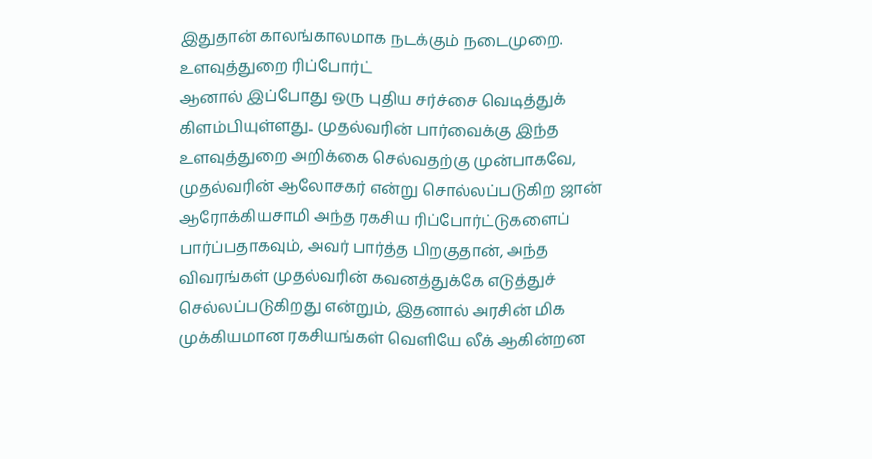இதுதான் காலங்காலமாக நடக்கும் நடைமுறை.
உளவுத்துறை ரிப்போர்ட்
ஆனால் இப்போது ஒரு புதிய சர்ச்சை வெடித்துக் கிளம்பியுள்ளது.. முதல்வரின் பார்வைக்கு இந்த உளவுத்துறை அறிக்கை செல்வதற்கு முன்பாகவே, முதல்வரின் ஆலோசகர் என்று சொல்லப்படுகிற ஜான் ஆரோக்கியசாமி அந்த ரகசிய ரிப்போர்ட்டுகளைப் பார்ப்பதாகவும், அவர் பார்த்த பிறகுதான், அந்த விவரங்கள் முதல்வரின் கவனத்துக்கே எடுத்துச் செல்லப்படுகிறது என்றும், இதனால் அரசின் மிக முக்கியமான ரகசியங்கள் வெளியே லீக் ஆகின்றன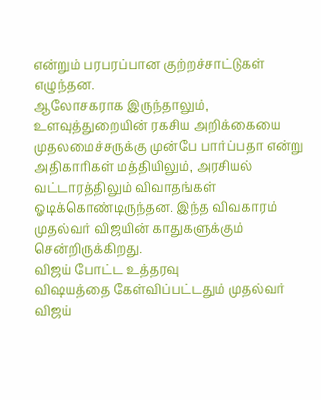என்றும் பரபரப்பான குற்றச்சாட்டுகள் எழுந்தன.
ஆலோசகராக இருந்தாலும், உளவுத்துறையின் ரகசிய அறிக்கையை முதலமைச்சருக்கு முன்பே பார்ப்பதா என்று அதிகாரிகள் மத்தியிலும், அரசியல் வட்டாரத்திலும் விவாதங்கள் ஓடிக்கொண்டிருந்தன. இந்த விவகாரம் முதல்வர் விஜயின் காதுகளுக்கும் சென்றிருக்கிறது.
விஜய் போட்ட உத்தரவு
விஷயத்தை கேள்விப்பட்டதும் முதல்வர் விஜய்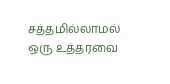சத்தமில்லாமல் ஒரு உத்தரவை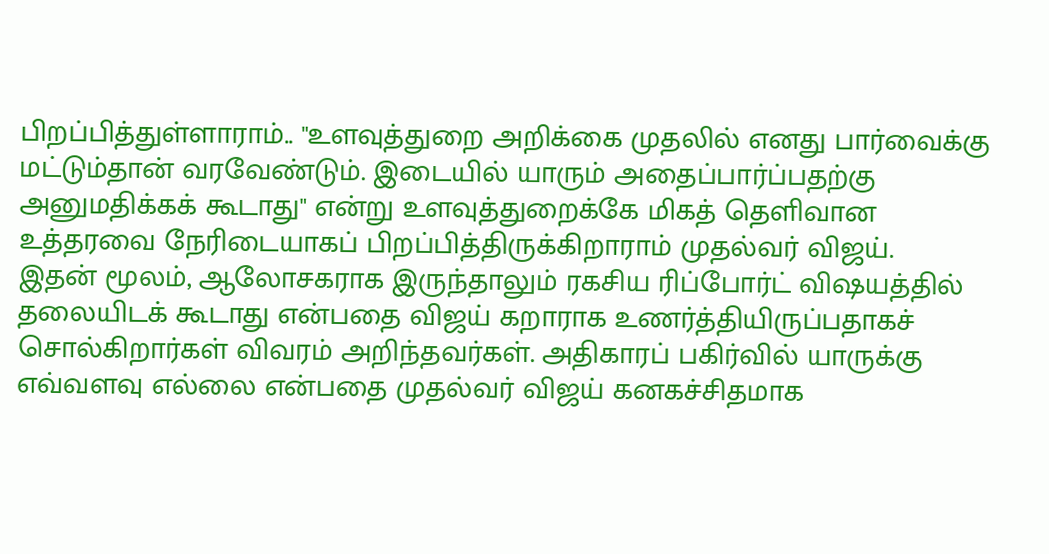பிறப்பித்துள்ளாராம்.. "உளவுத்துறை அறிக்கை முதலில் எனது பார்வைக்கு மட்டும்தான் வரவேண்டும். இடையில் யாரும் அதைப்பார்ப்பதற்கு அனுமதிக்கக் கூடாது" என்று உளவுத்துறைக்கே மிகத் தெளிவான உத்தரவை நேரிடையாகப் பிறப்பித்திருக்கிறாராம் முதல்வர் விஜய்.
இதன் மூலம், ஆலோசகராக இருந்தாலும் ரகசிய ரிப்போர்ட் விஷயத்தில் தலையிடக் கூடாது என்பதை விஜய் கறாராக உணர்த்தியிருப்பதாகச் சொல்கிறார்கள் விவரம் அறிந்தவர்கள். அதிகாரப் பகிர்வில் யாருக்கு எவ்வளவு எல்லை என்பதை முதல்வர் விஜய் கனகச்சிதமாக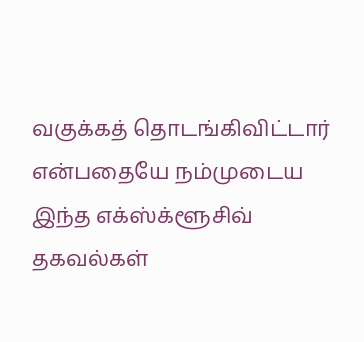வகுக்கத் தொடங்கிவிட்டார் என்பதையே நம்முடைய இந்த எக்ஸ்க்ளூசிவ் தகவல்கள்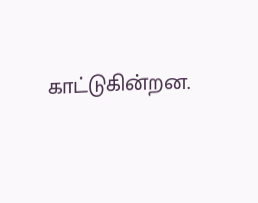காட்டுகின்றன.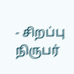- சிறப்பு நிருபர்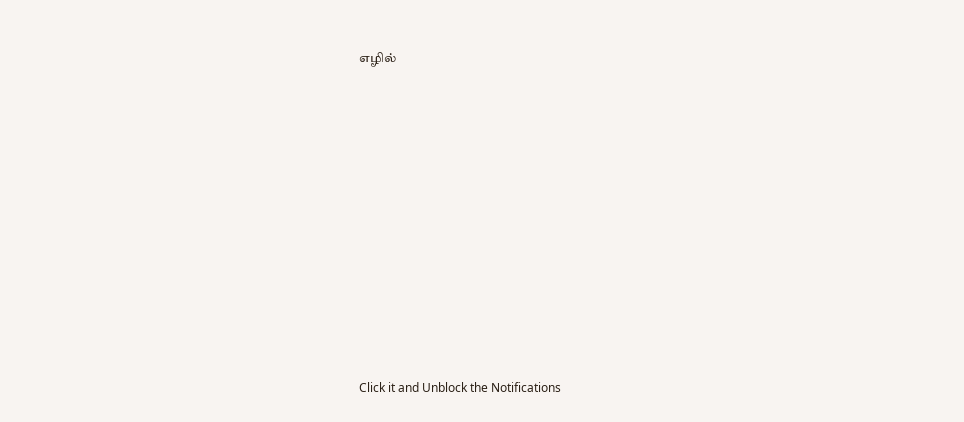எழில்












Click it and Unblock the Notifications